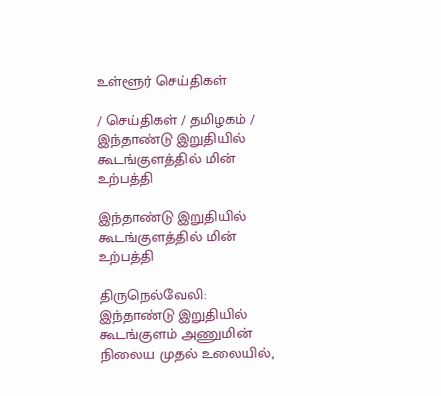உள்ளூர் செய்திகள்

/ செய்திகள் / தமிழகம் / இந்தாண்டு இறுதியில் கூடங்குளத்தில் மின் உற்பத்தி

இந்தாண்டு இறுதியில் கூடங்குளத்தில் மின் உற்பத்தி

திருநெல்வேலி: இந்தாண்டு இறுதியில் கூடங்குளம் அணுமின் நிலைய முதல் உலையில்,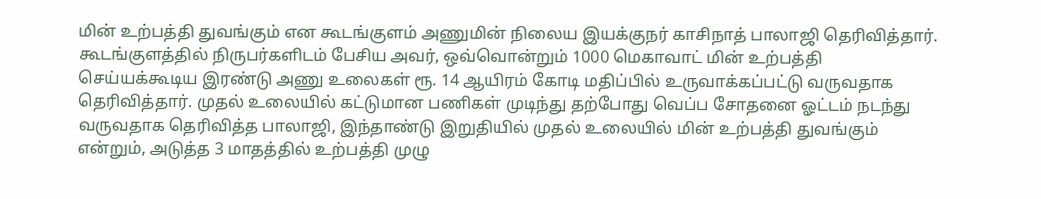மின் உற்பத்தி துவங்கும் என கூடங்குளம் அணுமின் நிலைய இயக்குநர் காசிநாத் பாலாஜி தெரிவித்தார். கூடங்குளத்தில் நிருபர்களிடம் பேசிய அவர், ஒவ்வொன்றும் 1000 மெகாவாட் மின் உற்பத்தி செய்யக்கூடிய இரண்டு அணு உலைகள் ரூ. 14 ஆயிரம் கோடி மதிப்பில் உருவாக்கப்பட்டு வருவதாக தெரிவித்தார். முதல் உலையில் கட்டுமான பணிகள் முடிந்து தற்போது வெப்ப சோதனை ஓட்டம் நடந்து வருவதாக தெரிவித்த பாலாஜி, இந்தாண்டு இறுதியில் முதல் உலையில் மின் உற்பத்தி துவங்கும் என்றும், அடுத்த 3 மாதத்தில் உற்பத்தி முழு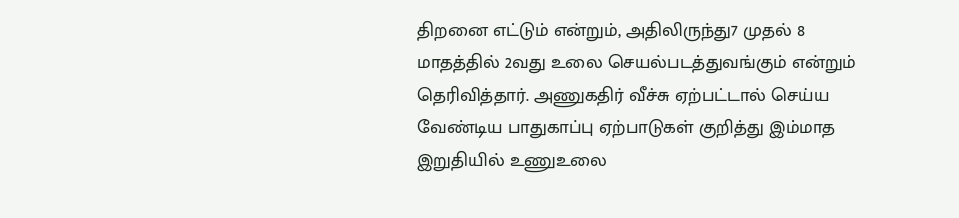திறனை எட்டும் என்றும், அதிலிருந்து7 முதல் 8 மாதத்தில் 2வது உலை செயல்படத்துவங்கும் என்றும் தெரிவித்தார். அணுகதிர் வீச்சு ஏற்பட்டால் செய்ய வேண்டிய பாதுகாப்பு ஏற்பாடுகள் குறித்து இம்மாத இறுதியில் உணுஉலை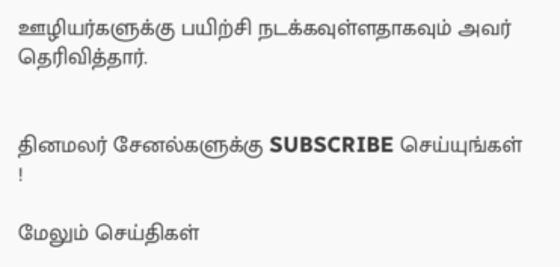ஊழியர்களுக்கு பயிற்சி நடக்கவுள்ளதாகவும் அவர் தெரிவித்தார்.


தினமலர் சேனல்களுக்கு SUBSCRIBE செய்யுங்கள் !

மேலும் செய்திகள்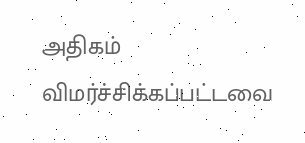அதிகம் விமர்ச்சிக்கப்பட்டவை